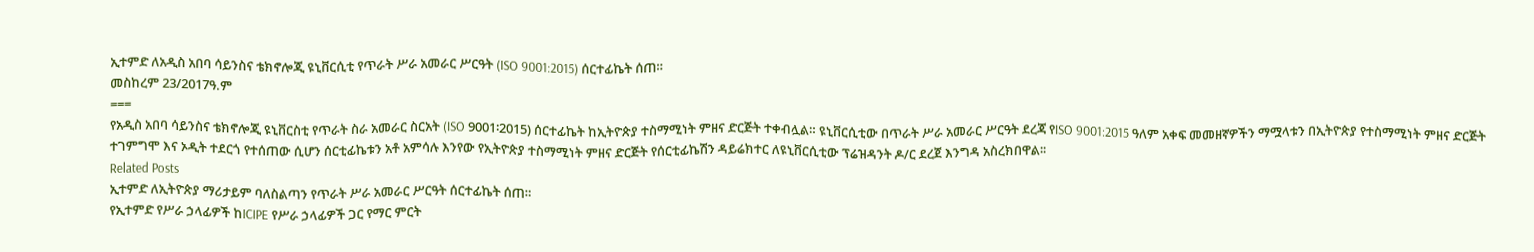ኢተምድ ለአዲስ አበባ ሳይንስና ቴክኖሎጂ ዩኒቨርሲቲ የጥራት ሥራ አመራር ሥርዓት (ISO 9001:2015) ሰርተፊኬት ሰጠ።
መስከረም 23/2017ዓ.ም
===
የአዲስ አበባ ሳይንስና ቴክኖሎጂ ዩኒቨርስቲ የጥራት ስራ አመራር ስርአት (ISO 9001፡2015) ሰርተፊኬት ከኢትዮጵያ ተስማሚነት ምዘና ድርጅት ተቀብሏል። ዩኒቨርሲቲው በጥራት ሥራ አመራር ሥርዓት ደረጃ የISO 9001:2015 ዓለም አቀፍ መመዘኛዎችን ማሟላቱን በኢትዮጵያ የተስማሚነት ምዘና ድርጅት ተገምግሞ እና ኦዲት ተደርጎ የተሰጠው ሲሆን ሰርቲፊኬቱን አቶ አምሳሉ እንየው የኢትዮጵያ ተስማሚነት ምዘና ድርጅት የሰርቲፊኬሽን ዳይሬክተር ለዩኒቨርሲቲው ፕሬዝዳንት ዶ/ር ደረጀ እንግዳ አስረክበዋል፡፡
Related Posts
ኢተምድ ለኢትዮጵያ ማሪታይም ባለስልጣን የጥራት ሥራ አመራር ሥርዓት ሰርተፊኬት ሰጠ።
የኢተምድ የሥራ ኃላፊዎች ከICIPE የሥራ ኃላፊዎች ጋር የማር ምርት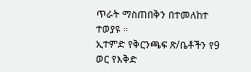ጥራት ማስጠበቅን በተመለከተ ተወያዩ ።
ኢተምድ የቅርንጫፍ ጽ/ቤቶችን የ9 ወር የእቅድ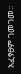አፈፃፀም ገመገመ፡፡